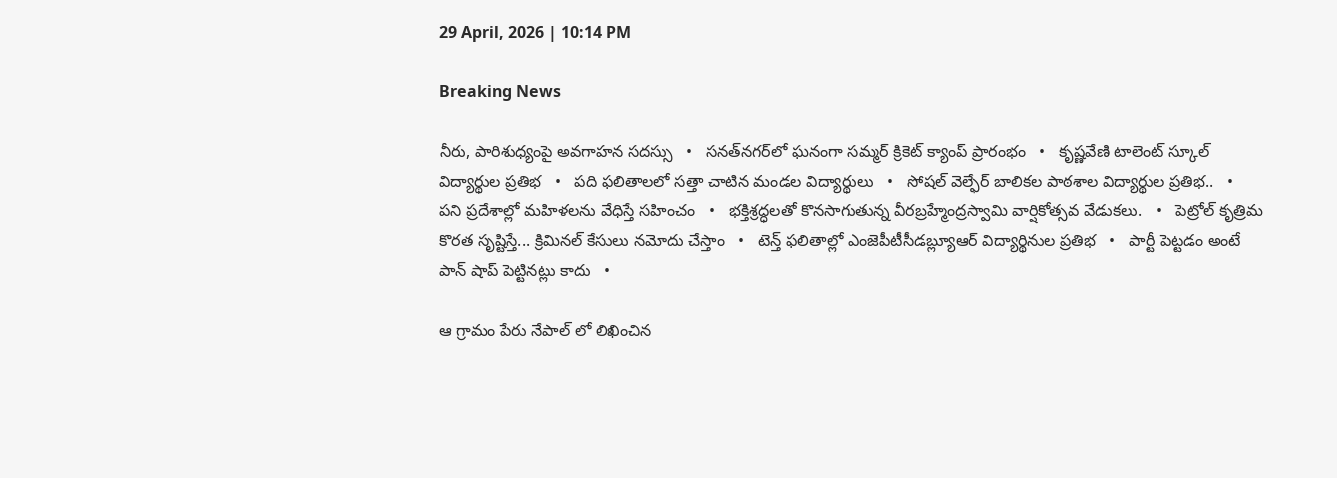29 April, 2026 | 10:14 PM

Breaking News

నీరు, పారిశుధ్యంపై అవగాహన సదస్సు   •   సనత్‌నగర్‌లో ఘనంగా సమ్మర్ క్రికెట్ క్యాంప్ ప్రారంభం   •   కృష్ణవేణి టాలెంట్ స్కూల్ విద్యార్థుల ప్రతిభ   •   పది ఫలితాలలో సత్తా చాటిన మండల విద్యార్థులు   •   సోషల్ వెల్ఫేర్ బాలికల పాఠశాల విద్యార్థుల ప్రతిభ..   •   పని ప్రదేశాల్లో మహిళలను వేధిస్తే సహించం   •   భక్తిశ్రద్ధలతో కొనసాగుతున్న వీరబ్రహ్మేంద్రస్వామి వార్షికోత్సవ వేడుకలు.   •   పెట్రోల్ కృత్రిమ కొరత సృష్టిస్తే... క్రిమినల్ కేసులు నమోదు చేస్తాం   •   టెన్త్ ఫలితాల్లో ఎంజెపీటీసీడబ్ల్యూఆర్ విద్యార్థినుల ప్రతిభ   •   పార్టీ పెట్టడం అంటే పాన్ షాప్ పెట్టినట్లు కాదు   •

ఆ గ్రామం పేరు నేపాల్ లో లిఖించిన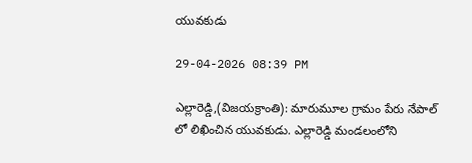యువకుడు

29-04-2026 08:39 PM

ఎల్లారెడ్డి,(విజయక్రాంతి): మారుమూల గ్రామం పేరు నేపాల్ లో లిఖించిన యువకుడు. ఎల్లారెడ్డి మండలంలోని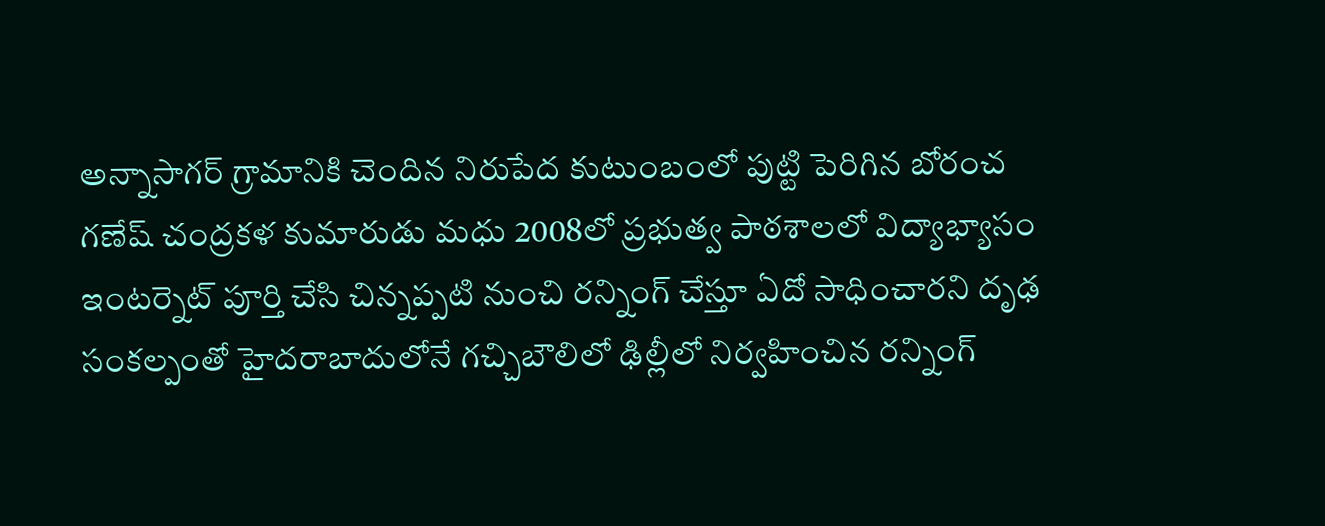అన్నాసాగర్ గ్రామానికి చెందిన నిరుపేద కుటుంబంలో పుట్టి పెరిగిన బోరంచ గణేష్ చంద్రకళ కుమారుడు మధు 2008లో ప్రభుత్వ పాఠశాలలో విద్యాభ్యాసం ఇంటర్నెట్ పూర్తి చేసి చిన్నప్పటి నుంచి రన్నింగ్ చేస్తూ ఏదో సాధించారని దృఢ సంకల్పంతో హైదరాబాదులోనే గచ్చిబౌలిలో ఢిల్లీలో నిర్వహించిన రన్నింగ్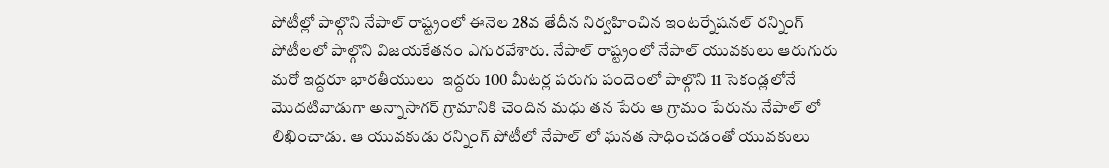పోటీల్లో పాల్గొని నేపాల్ రాష్ట్రంలో ఈనెల 28వ తేదీన నిర్వహించిన ఇంటర్నేషనల్ రన్నింగ్  పోటీలలో పాల్గొని విజయకేతనం ఎగురవేశారు. నేపాల్ రాష్ట్రంలో నేపాల్ యువకులు ఆరుగురు మరో ఇద్దరూ భారతీయులు  ఇద్దరు 100 మీటర్ల పరుగు పందెంలో పాల్గొని 11 సెకండ్లలోనే మొదటివాడుగా అన్నాసాగర్ గ్రామానికి చెందిన మధు తన పేరు ఆ గ్రామం పేరును నేపాల్ లో లిఖించాడు. ఆ యువకుడు రన్నింగ్ పోటీలో నేపాల్ లో ఘనత సాధించడంతో యువకులు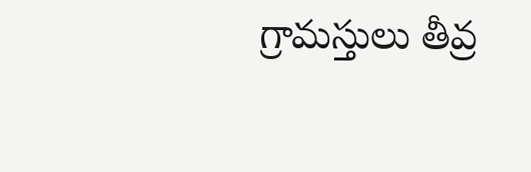గ్రామస్తులు తీవ్ర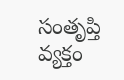సంతృప్తి వ్యక్తం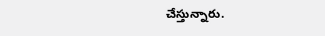చేస్తున్నారు.